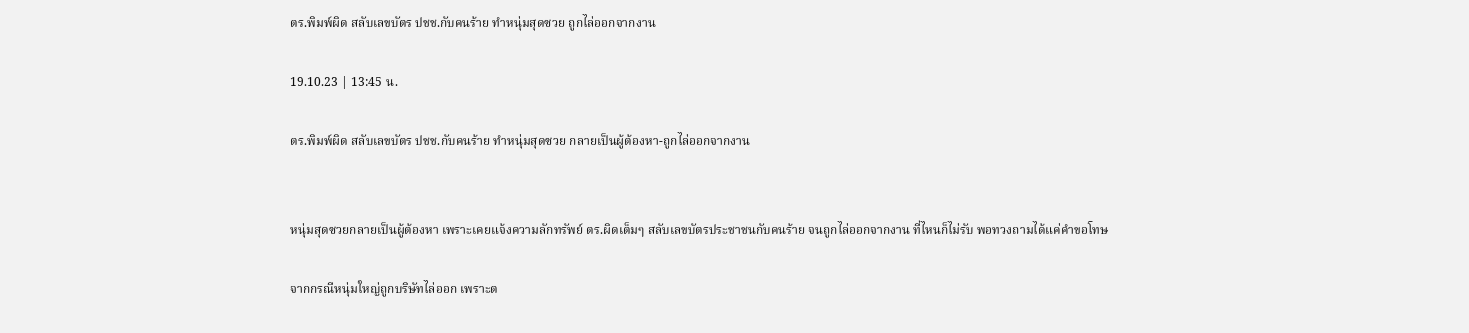ตร.พิมพ์ผิด สลับเลขบัตร ปชช.กับคนร้าย ทำหนุ่มสุดซวย ถูกไล่ออกจากงาน

19.10.23 | 13:45 น.

ตร.พิมพ์ผิด สลับเลขบัตร ปชช.กับคนร้าย ทำหนุ่มสุดซวย กลายเป็นผู้ต้องหา-ถูกไล่ออกจากงาน


หนุ่มสุดซวยกลายเป็นผู้ต้องหา เพราะเคยแจ้งความลักทรัพย์ ตร.ผิดเต็มๆ สลับเลขบัตรประชาชนกับคนร้าย จนถูกไล่ออกจากงาน ที่ไหนก็ไม่รับ พอทวงถามได้แค่คำขอโทษ

จากกรณีหนุ่มใหญ่ถูกบริษัทไล่ออก เพราะต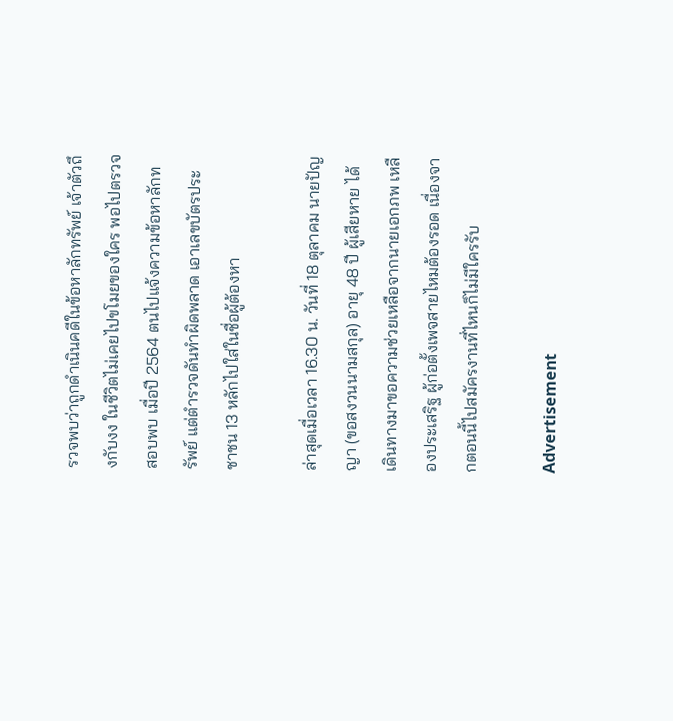รวจพบว่าถูกดำเนินคดีในข้อหาลักทรัพย์ เจ้าตัวถึงกับงง ในชีวิตไม่เคยไปขโมยของใคร พอไปตรวจสอบพบ เมื่อปี 2564 ตนไปแจ้งความข้อหาลักทรัพย์ แต่ตำรวจดันทำผิดพลาด เอาเลขบัตรประชาชน 13 หลักไปใส่ในชื่อผู้ต้องหา

ล่าสุดเมื่อเวลา 16.30 น. วันที่ 18 ตุลาคม นายปัญญา (ขอสงวนนามสกุล) อายุ 48 ปี ผู้เสียหาย ได้เดินทางมาขอความช่วยเหลือจากนายเอกภพ เหลืองประเสริฐ ผู้ก่อตั้งเพจสายไหมต้องรอด เนื่องจากตอนนี้ไปสมัครงานที่ไหนก็ไม่มีใครรับ

Advertisement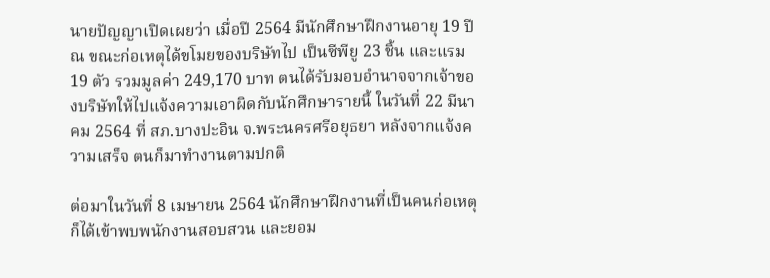นายปัญญาเปิดเผยว่า เมื่อปี 2564 มีนักศึกษาฝึกงานอายุ 19 ปี ณ ขณะก่อเหตุได้ขโมยของบริษัทไป เป็นซีพียู 23 ชิ้น และแรม 19 ตัว รวมมูลค่า 249,170 บาท ตนได้รับมอบอำนาจจากเจ้าของบริษัทให้ไปแจ้งความเอาผิดกับนักศึกษารายนี้ ในวันที่ 22 มีนาคม 2564 ที่ สภ.บางปะอิน จ.พระนครศรีอยุธยา หลังจากแจ้งความเสร็จ ตนก็มาทำงานตามปกติ

ต่อมาในวันที่ 8 เมษายน 2564 นักศึกษาฝึกงานที่เป็นคนก่อเหตุก็ได้เข้าพบพนักงานสอบสวน และยอม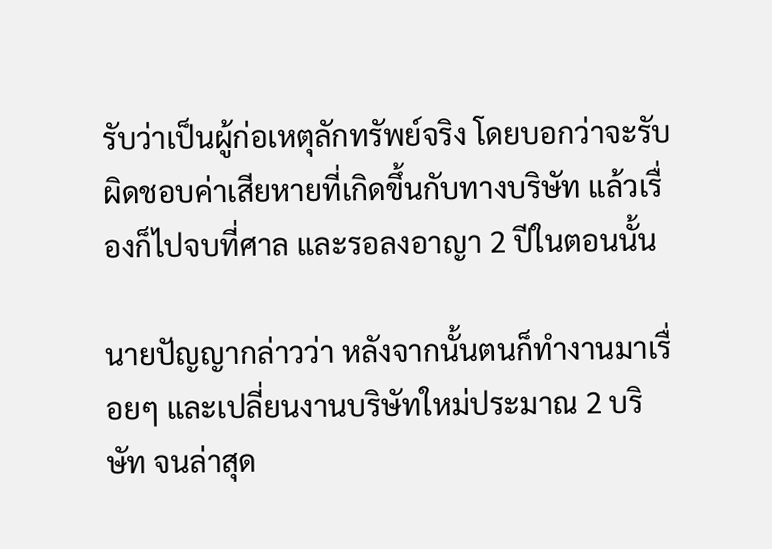รับว่าเป็นผู้ก่อเหตุลักทรัพย์จริง โดยบอกว่าจะรับผิดชอบค่าเสียหายที่เกิดขึ้นกับทางบริษัท แล้วเรื่องก็ไปจบที่ศาล และรอลงอาญา 2 ปีในตอนนั้น

นายปัญญากล่าวว่า หลังจากนั้นตนก็ทำงานมาเรื่อยๆ และเปลี่ยนงานบริษัทใหม่ประมาณ 2 บริษัท จนล่าสุด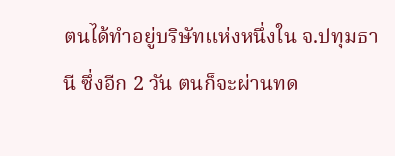ตนได้ทำอยู่บริษัทแห่งหนึ่งใน จ.ปทุมธานี ซึ่งอีก 2 วัน ตนก็จะผ่านทด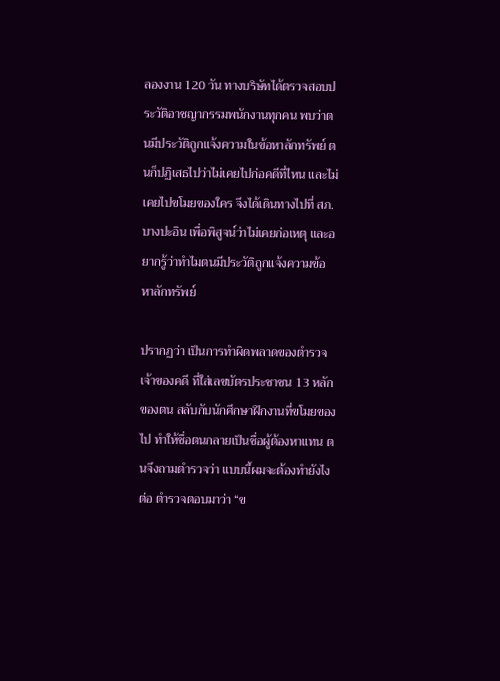ลองงาน 120 วัน ทางบริษัทได้ตรวจสอบประวัติอาชญากรรมพนักงานทุกคน พบว่าตนมีประวัติถูกแจ้งความในข้อหาลักทรัพย์ ตนก็ปฏิเสธไปว่าไม่เคยไปก่อคดีที่ไหน และไม่เคยไปขโมยของใคร จึงได้เดินทางไปที่ สภ.บางปะอิน เพื่อพิสูจน์ว่าไม่เคยก่อเหตุ และอยากรู้ว่าทำไมตนมีประวัติถูกแจ้งความข้อหาลักทรัพย์

ปรากฏว่า เป็นการทำผิดพลาดของตำรวจเจ้าของคดี ที่ใส่เลขบัตรประชาชน 13 หลักของตน สลับกับนักศึกษาฝึกงานที่ขโมยของไป ทำให้ชื่อตนกลายเป็นชื่อผู้ต้องหาแทน ตนจึงถามตำรวจว่า แบบนี้ผมจะต้องทำยังไงต่อ ตำรวจตอบมาว่า “ข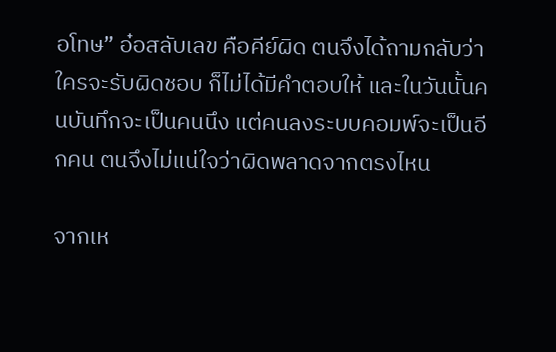อโทษ” อ๋อสลับเลข คือคีย์ผิด ตนจึงได้ถามกลับว่า ใครจะรับผิดชอบ ก็ไม่ได้มีคำตอบให้ และในวันนั้นคนบันทึกจะเป็นคนนึง แต่คนลงระบบคอมพ์จะเป็นอีกคน ตนจึงไม่แน่ใจว่าผิดพลาดจากตรงไหน

จากเห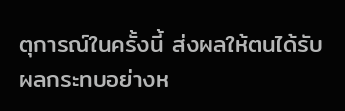ตุการณ์ในครั้งนี้ ส่งผลให้ตนได้รับผลกระทบอย่างห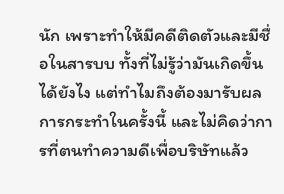นัก เพราะทำให้มีคดีติดตัวและมีชื่อในสารบบ ทั้งที่ไม่รู้ว่ามันเกิดขึ้นได้ยังไง แต่ทำไมถึงต้องมารับผลการกระทำในครั้งนี้ และไม่คิดว่าการที่ตนทำความดีเพื่อบริษัทแล้ว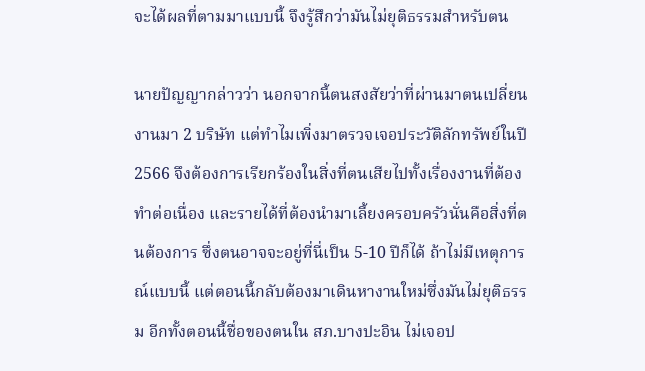จะได้ผลที่ตามมาแบบนี้ จึงรู้สึกว่ามันไม่ยุติธรรมสำหรับตน

นายปัญญากล่าวว่า นอกจากนี้ตนสงสัยว่าที่ผ่านมาตนเปลี่ยนงานมา 2 บริษัท แต่ทำไมเพิ่งมาตรวจเจอประวัติลักทรัพย์ในปี 2566 จึงต้องการเรียกร้องในสิ่งที่ตนเสียไปทั้งเรื่องงานที่ต้องทำต่อเนื่อง และรายได้ที่ต้องนำมาเลี้ยงครอบครัวนั่นคือสิ่งที่ตนต้องการ ซึ่งตนอาจจะอยู่ที่นี่เป็น 5-10 ปีก็ได้ ถ้าไม่มีเหตุการณ์แบบนี้ แต่ตอนนี้กลับต้องมาเดินหางานใหม่ซึ่งมันไม่ยุติธรรม อีกทั้งตอนนี้ชื่อของตนใน สภ.บางปะอิน ไม่เจอป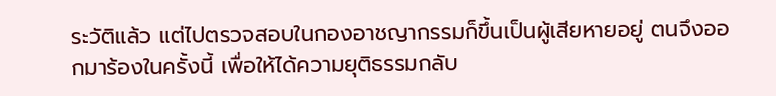ระวัติแล้ว แต่ไปตรวจสอบในกองอาชญากรรมก็ขึ้นเป็นผู้เสียหายอยู่ ตนจึงออกมาร้องในครั้งนี้ เพื่อให้ได้ความยุติธรรมกลับ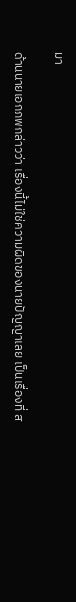มา

ด้านนายเอกภพกล่าวว่า เรื่องนี้ไม่ใช่ความผิดของนายปัญญาเลย เป็นเรื่องที่ ส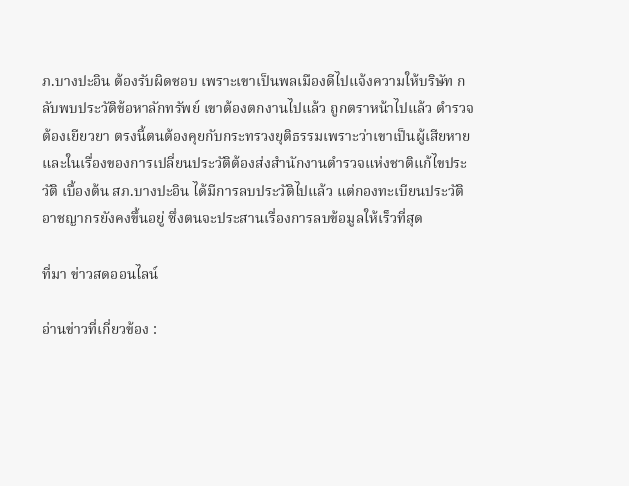ภ.บางปะอิน ต้องรับผิดชอบ เพราะเขาเป็นพลเมืองดีไปแจ้งความให้บริษัท กลับพบประวัติข้อหาลักทรัพย์ เขาต้องตกงานไปแล้ว ถูกตราหน้าไปแล้ว ตำรวจต้องเยียวยา ตรงนี้ตนต้องคุยกับกระทรวงยุติธรรมเพราะว่าเขาเป็นผู้เสียหาย และในเรื่องของการเปลี่ยนประวัติต้องส่งสำนักงานตำรวจแห่งชาติแก้ไขประวัติ เบื้องต้น สภ.บางปะอิน ได้มีการลบประวัติไปแล้ว แต่กองทะเบียนประวัติอาชญากรยังคงขึ้นอยู่ ซึ่งตนจะประสานเรื่องการลบข้อมูลให้เร็วที่สุด

ที่มา ข่าวสดออนไลน์

อ่านข่าวที่เกี่ยวข้อง :